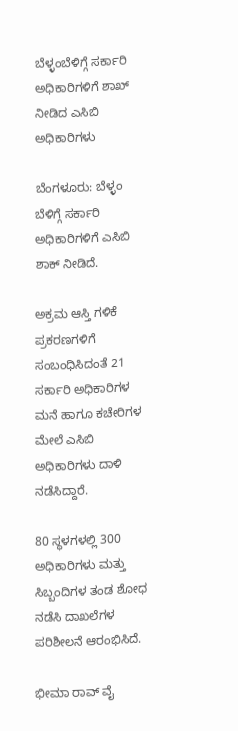ಬೆಳ್ಳಂಬೆಳಿಗ್ಗೆ ಸರ್ಕಾರಿ ಅಧಿಕಾರಿಗಳಿಗೆ ಶಾಖ್ ನೀಡಿದ ಎಸಿಬಿ ಅಧಿಕಾರಿಗಳು

ಬೆಂಗಳೂರು: ಬೆಳ್ಳಂ ಬೆಳಿಗ್ಗೆ ಸರ್ಕಾರಿ ಅಧಿಕಾರಿಗಳಿಗೆ ಎಸಿಬಿ ಶಾಕ್ ನೀಡಿದೆ.

ಅಕ್ರಮ ಆಸ್ತಿ ಗಳಿಕೆ ಪ್ರಕರಣಗಳಿಗೆ ಸಂಬಂಧಿಸಿದಂತೆ 21 ಸರ್ಕಾರಿ ಅಧಿಕಾರಿಗಳ ಮನೆ ಹಾಗೂ ಕಚೇರಿಗಳ ಮೇಲೆ ಎಸಿಬಿ ಅಧಿಕಾರಿಗಳು ದಾಳಿ ನಡೆಸಿದ್ದಾರೆ.

80 ಸ್ಥಳಗಳಲ್ಲಿ 300 ಅಧಿಕಾರಿಗಳು ಮತ್ತು ಸಿಬ್ಬಂದಿಗಳ ತಂಡ ಶೋಧ ನಡೆಸಿ ದಾಖಲೆಗಳ ಪರಿಶೀಲನೆ ಆರಂಭಿಸಿದೆ.

ಭೀಮಾ ರಾವ್ ವೈ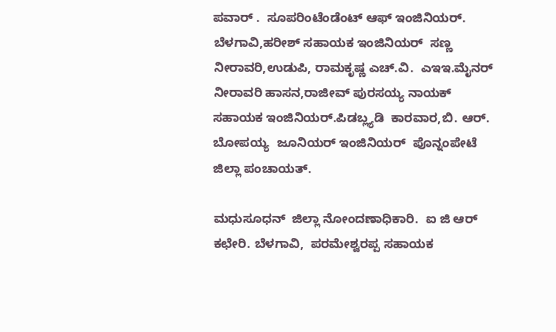ಪವಾರ್ .  ಸೂಪರಿಂಟೆಂಡೆಂಟ್ ಆಫ್ ಇಂಜಿನಿಯರ್.  ಬೆಳಗಾವಿ,ಹರೀಶ್ ಸಹಾಯಕ ಇಂಜಿನಿಯರ್  ಸಣ್ಣ ನೀರಾವರಿ,ಉಡುಪಿ, ರಾಮಕೃಷ್ಣ ಎಚ್.ವಿ.  ಎಇಇ.ಮೈನರ್ ನೀರಾವರಿ ಹಾಸನ,ರಾಜೀವ್ ಪುರಸಯ್ಯ ನಾಯಕ್  ಸಹಾಯಕ ಇಂಜಿನಿಯರ್.ಪಿಡಬ್ಲ್ಯಡಿ  ಕಾರವಾರ,ಬಿ. ಆರ್. ಬೋಪಯ್ಯ  ಜೂನಿಯರ್ ಇಂಜಿನಿಯರ್  ಪೊನ್ನಂಪೇಟೆ ಜಿಲ್ಲಾ ಪಂಚಾಯತ್.

ಮಧುಸೂಧನ್  ಜಿಲ್ಲಾ ನೋಂದಣಾಧಿಕಾರಿ.  ಐ ಜಿ ಆರ್ ಕಛೇರಿ. ಬೆಳಗಾವಿ,  ಪರಮೇಶ್ವರಪ್ಪ ಸಹಾಯಕ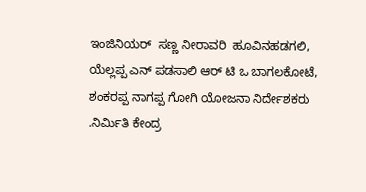ಇಂಜಿನಿಯರ್  ಸಣ್ಣ ನೀರಾವರಿ  ಹೂವಿನಹಡಗಲಿ, ಯೆಲ್ಲಪ್ಪ ಎನ್ ಪಡಸಾಲಿ ಆರ್ ಟಿ ಒ ಬಾಗಲಕೋಟೆ, ಶಂಕರಪ್ಪ ನಾಗಪ್ಪ ಗೋಗಿ ಯೋಜನಾ ನಿರ್ದೇಶಕರು .ನಿರ್ಮಿತಿ ಕೇಂದ್ರ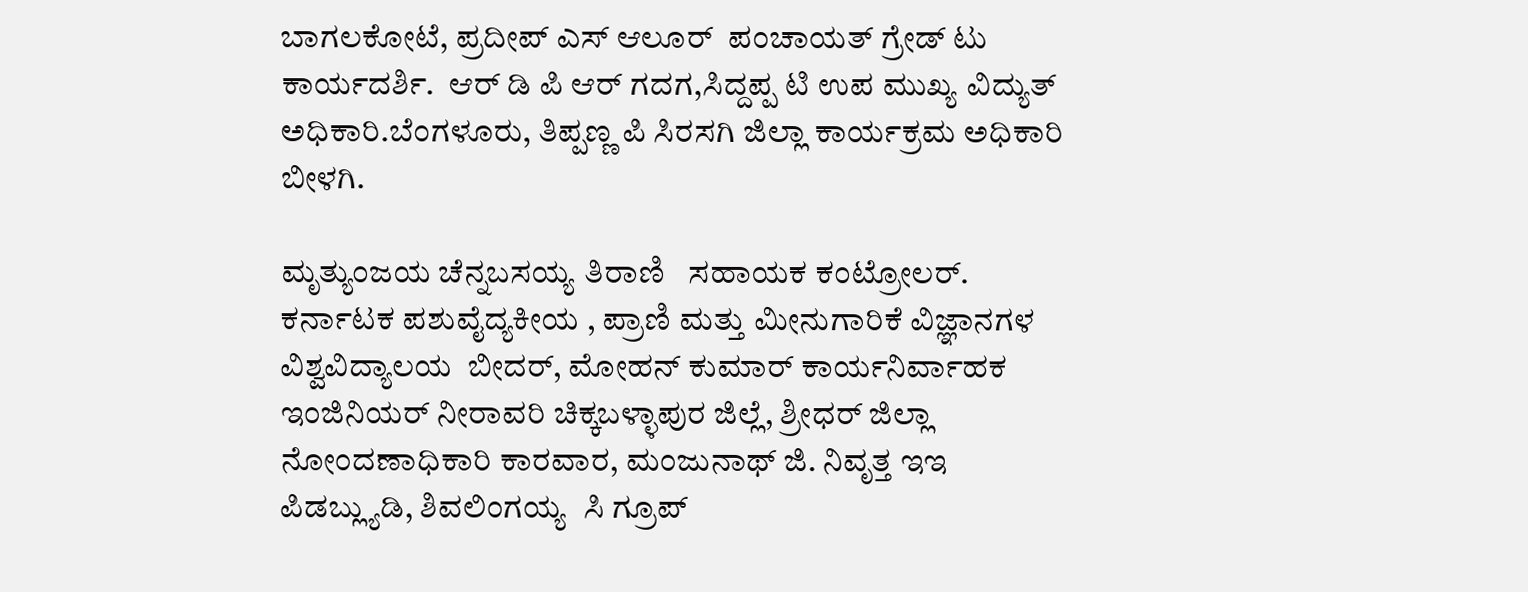ಬಾಗಲಕೋಟೆ, ಪ್ರದೀಪ್ ಎಸ್ ಆಲೂರ್  ಪಂಚಾಯತ್ ಗ್ರೇಡ್ ಟು ಕಾರ್ಯದರ್ಶಿ.  ಆರ್ ಡಿ ಪಿ ಆರ್ ಗದಗ,ಸಿದ್ದಪ್ಪ ಟಿ ಉಪ ಮುಖ್ಯ ವಿದ್ಯುತ್ ಅಧಿಕಾರಿ.ಬೆಂಗಳೂರು, ತಿಪ್ಪಣ್ಣ ಪಿ ಸಿರಸಗಿ ಜಿಲ್ಲಾ ಕಾರ್ಯಕ್ರಮ ಅಧಿಕಾರಿ ಬೀಳಗಿ.

ಮೃತ್ಯುಂಜಯ ಚೆನ್ನಬಸಯ್ಯ ತಿರಾಣಿ   ಸಹಾಯಕ ಕಂಟ್ರೋಲರ್.  ಕರ್ನಾಟಕ ಪಶುವೈದ್ಯಕೀಯ , ಪ್ರಾಣಿ ಮತ್ತು ಮೀನುಗಾರಿಕೆ ವಿಜ್ಞಾನಗಳ ವಿಶ್ವವಿದ್ಯಾಲಯ  ಬೀದರ್, ಮೋಹನ್ ಕುಮಾರ್ ಕಾರ್ಯನಿರ್ವಾಹಕ ಇಂಜಿನಿಯರ್ ನೀರಾವರಿ ಚಿಕ್ಕಬಳ್ಳಾಪುರ ಜಿಲ್ಲೆ, ಶ್ರೀಧರ್ ಜಿಲ್ಲಾ ನೋಂದಣಾಧಿಕಾರಿ ಕಾರವಾರ, ಮಂಜುನಾಥ್ ಜಿ. ನಿವೃತ್ತ ಇಇ‌ ಪಿಡಬ್ಲ್ಯುಡಿ, ಶಿವಲಿಂಗಯ್ಯ  ಸಿ ಗ್ರೂಪ್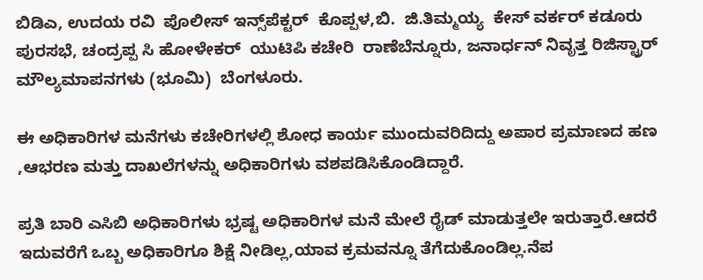ಬಿಡಿಎ, ಉದಯ ರವಿ  ಪೊಲೀಸ್ ಇನ್ಸ್‌ಪೆಕ್ಟರ್  ಕೊಪ್ಪಳ,ಬಿ.  ಜಿ.ತಿಮ್ಮಯ್ಯ  ಕೇಸ್ ವರ್ಕರ್ ಕಡೂರು ಪುರಸಭೆ, ಚಂದ್ರಪ್ಪ ಸಿ ಹೋಳೇಕರ್  ಯುಟಿಪಿ ಕಚೇರಿ  ರಾಣೆಬೆನ್ನೂರು, ಜನಾರ್ಧನ್ ನಿವೃತ್ತ ರಿಜಿಸ್ಟ್ರಾರ್ ಮೌಲ್ಯಮಾಪನಗಳು (ಭೂಮಿ)  ಬೆಂಗಳೂರು.

ಈ ಅಧಿಕಾರಿಗಳ ಮನೆಗಳು ಕಚೇರಿಗಳಲ್ಲಿ ಶೋಧ ಕಾರ್ಯ ಮುಂದುವರಿದಿದ್ದು ಅಪಾರ ಪ್ರಮಾಣದ ಹಣ ,ಆಭರಣ ಮತ್ತು‌ ದಾಖಲೆಗಳನ್ನು ಅಧಿಕಾರಿಗಳು ವಶಪಡಿಸಿಕೊಂಡಿದ್ದಾರೆ.

ಪ್ರತಿ ಬಾರಿ ಎಸಿಬಿ ಅಧಿಕಾರಿಗಳು ಭ್ರಷ್ಟ ಅಧಿಕಾರಿಗಳ ಮನೆ ಮೇಲೆ ರೈಡ್ ಮಾಡುತ್ತಲೇ ಇರುತ್ತಾರೆ.ಆದರೆ ಇದುವರೆಗೆ ಒಬ್ಬ ಅಧಿಕಾರಿಗೂ ಶಿಕ್ಷೆ ನೀಡಿಲ್ಲ,ಯಾವ ಕ್ರಮವನ್ನೂ ತೆಗೆದುಕೊಂಡಿಲ್ಲ.ನೆಪ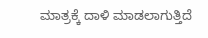ಮಾತ್ರಕ್ಕೆ ದಾಳಿ ಮಾಡಲಾಗುತ್ತಿದೆ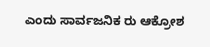ಎಂದು ಸಾರ್ವಜನಿಕ ರು ಆಕ್ರೋಶ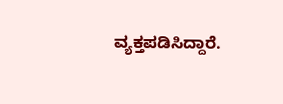ವ್ಯಕ್ತಪಡಿಸಿದ್ದಾರೆ.